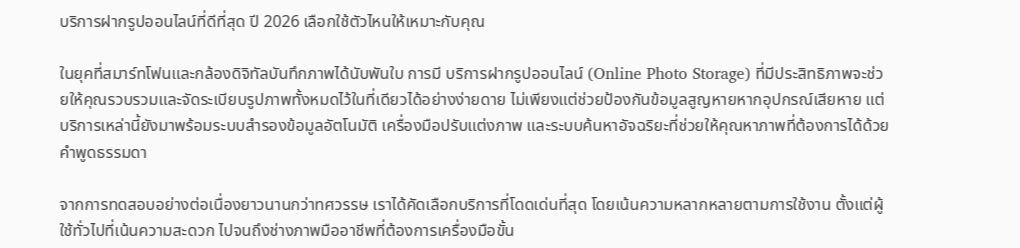บริการฝากรูปออนไลน์ที่ดีที่สุด ปี 2026 เลือกใช้ตัวไหนให้เหมาะกับคุณ

ในยุคที่สมาร์ทโฟนและกล้องดิจิทัลบันทึกภาพได้นับพันใบ การมี บริการฝากรูปออนไลน์ (Online Photo Storage) ที่มีประสิทธิภาพจะช่วยให้คุณรวบรวมและจัดระเบียบรูปภาพทั้งหมดไว้ในที่เดียวได้อย่างง่ายดาย ไม่เพียงแต่ช่วยป้องกันข้อมูลสูญหายหากอุปกรณ์เสียหาย แต่บริการเหล่านี้ยังมาพร้อมระบบสำรองข้อมูลอัตโนมัติ เครื่องมือปรับแต่งภาพ และระบบค้นหาอัจฉริยะที่ช่วยให้คุณหาภาพที่ต้องการได้ด้วยคำพูดธรรมดา

จากการทดสอบอย่างต่อเนื่องยาวนานกว่าทศวรรษ เราได้คัดเลือกบริการที่โดดเด่นที่สุด โดยเน้นความหลากหลายตามการใช้งาน ตั้งแต่ผู้ใช้ทั่วไปที่เน้นความสะดวก ไปจนถึงช่างภาพมืออาชีพที่ต้องการเครื่องมือขั้น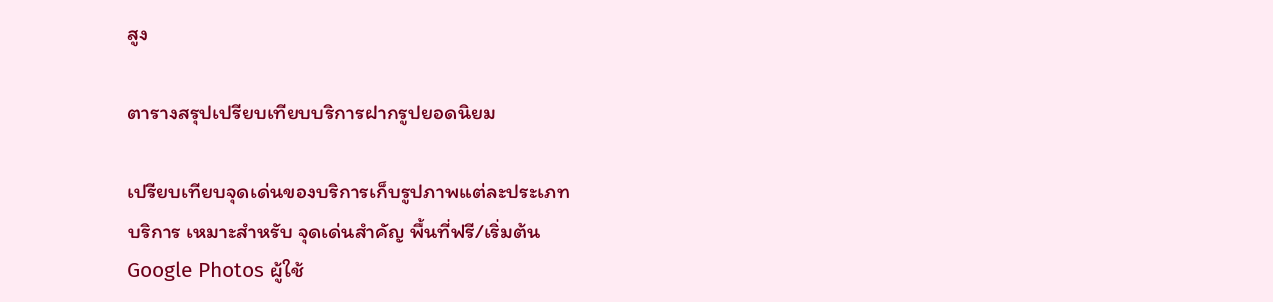สูง

ตารางสรุปเปรียบเทียบบริการฝากรูปยอดนิยม

เปรียบเทียบจุดเด่นของบริการเก็บรูปภาพแต่ละประเภท
บริการ เหมาะสำหรับ จุดเด่นสำคัญ พื้นที่ฟรี/เริ่มต้น
Google Photos ผู้ใช้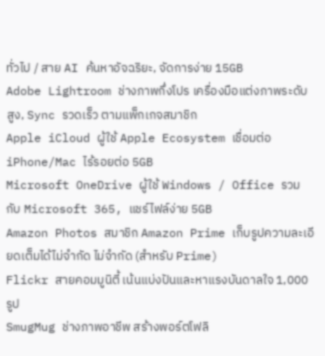ทั่วไป / สาย AI ค้นหาอัจฉริยะ, จัดการง่าย 15GB
Adobe Lightroom ช่างภาพกึ่งโปร เครื่องมือแต่งภาพระดับสูง, Sync รวดเร็ว ตามแพ็กเกจสมาชิก
Apple iCloud ผู้ใช้ Apple Ecosystem เชื่อมต่อ iPhone/Mac ไร้รอยต่อ 5GB
Microsoft OneDrive ผู้ใช้ Windows / Office รวมกับ Microsoft 365, แชร์ไฟล์ง่าย 5GB
Amazon Photos สมาชิก Amazon Prime เก็บรูปความละเอียดเต็มได้ไม่จำกัด ไม่จำกัด (สำหรับ Prime)
Flickr สายคอมมูนิตี้ เน้นแบ่งปันและหาแรงบันดาลใจ 1,000 รูป
SmugMug ช่างภาพอาชีพ สร้างพอร์ตโฟลิ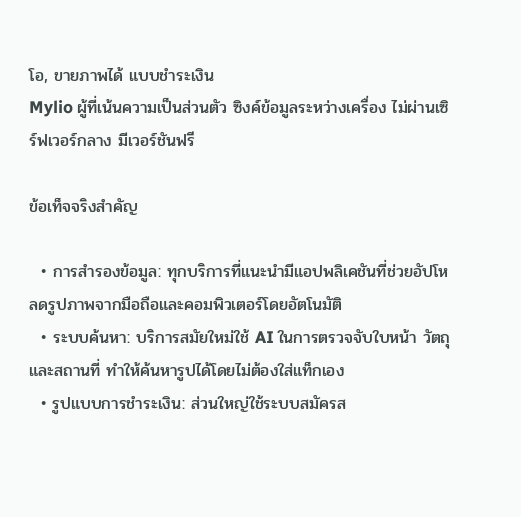โอ, ขายภาพได้ แบบชำระเงิน
Mylio ผู้ที่เน้นความเป็นส่วนตัว ซิงค์ข้อมูลระหว่างเครื่อง ไม่ผ่านเซิร์ฟเวอร์กลาง มีเวอร์ชันฟรี

ข้อเท็จจริงสำคัญ

  • การสำรองข้อมูล: ทุกบริการที่แนะนำมีแอปพลิเคชันที่ช่วยอัปโหลดรูปภาพจากมือถือและคอมพิวเตอร์โดยอัตโนมัติ
  • ระบบค้นหา: บริการสมัยใหม่ใช้ AI ในการตรวจจับใบหน้า วัตถุ และสถานที่ ทำให้ค้นหารูปได้โดยไม่ต้องใส่แท็กเอง
  • รูปแบบการชำระเงิน: ส่วนใหญ่ใช้ระบบสมัครส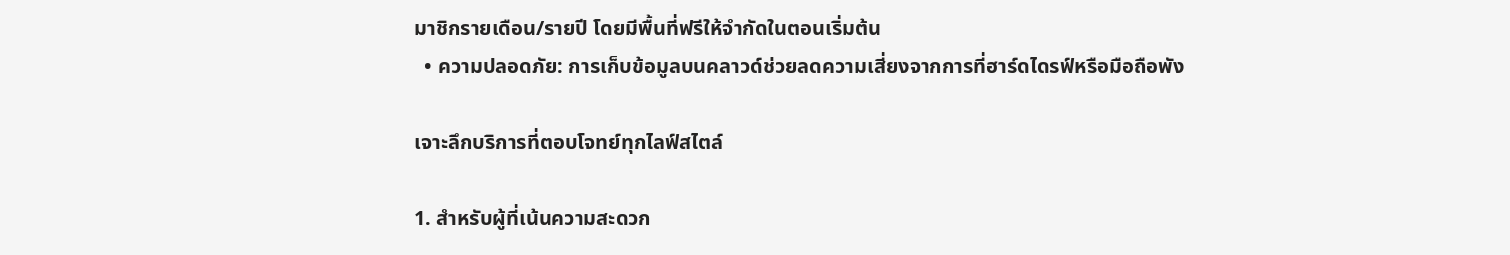มาชิกรายเดือน/รายปี โดยมีพื้นที่ฟรีให้จำกัดในตอนเริ่มต้น
  • ความปลอดภัย: การเก็บข้อมูลบนคลาวด์ช่วยลดความเสี่ยงจากการที่ฮาร์ดไดรฟ์หรือมือถือพัง

เจาะลึกบริการที่ตอบโจทย์ทุกไลฟ์สไตล์

1. สำหรับผู้ที่เน้นความสะดวก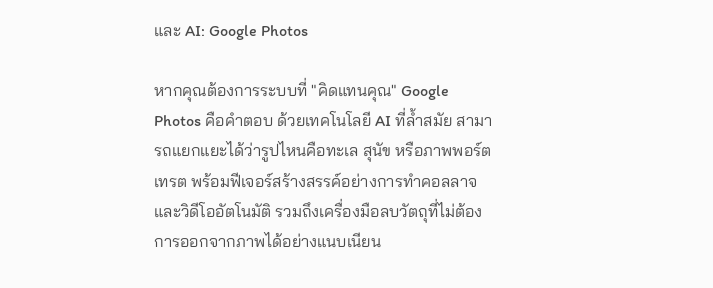และ AI: Google Photos

หากคุณต้องการระบบที่ "คิดแทนคุณ" Google Photos คือคำตอบ ด้วยเทคโนโลยี AI ที่ล้ำสมัย สามารถแยกแยะได้ว่ารูปไหนคือทะเล สุนัข หรือภาพพอร์ตเทรต พร้อมฟีเจอร์สร้างสรรค์อย่างการทำคอลลาจและวิดีโออัตโนมัติ รวมถึงเครื่องมือลบวัตถุที่ไม่ต้องการออกจากภาพได้อย่างแนบเนียน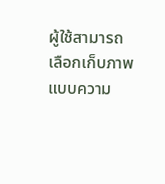ผู้ใช้สามารถเลือกเก็บภาพแบบความ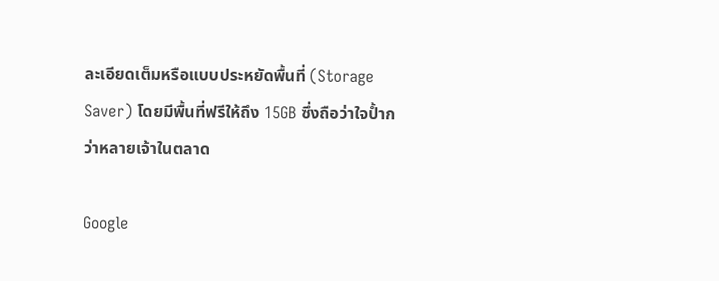ละเอียดเต็มหรือแบบประหยัดพื้นที่ (Storage Saver) โดยมีพื้นที่ฟรีให้ถึง 15GB ซึ่งถือว่าใจป้ำกว่าหลายเจ้าในตลาด

Google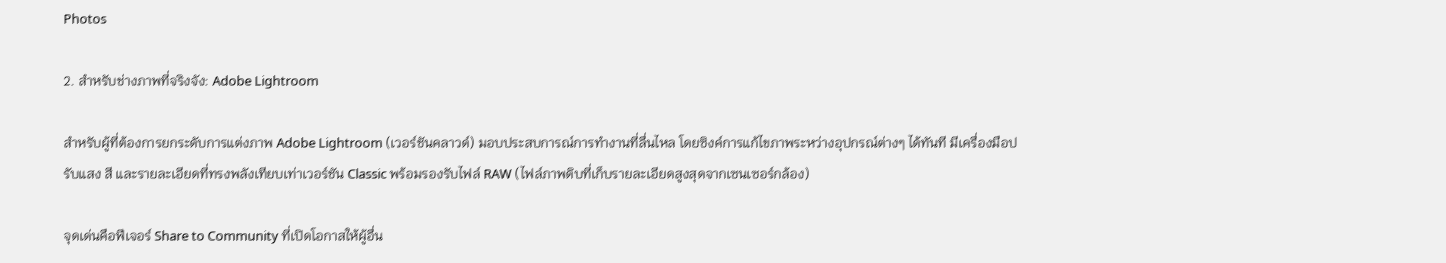Photos

2. สำหรับช่างภาพที่จริงจัง: Adobe Lightroom

สำหรับผู้ที่ต้องการยกระดับการแต่งภาพ Adobe Lightroom (เวอร์ชันคลาวด์) มอบประสบการณ์การทำงานที่ลื่นไหล โดยซิงค์การแก้ไขภาพระหว่างอุปกรณ์ต่างๆ ได้ทันที มีเครื่องมือปรับแสง สี และรายละเอียดที่ทรงพลังเทียบเท่าเวอร์ชัน Classic พร้อมรองรับไฟล์ RAW (ไฟล์ภาพดิบที่เก็บรายละเอียดสูงสุดจากเซนเซอร์กล้อง)

จุดเด่นคือฟีเจอร์ Share to Community ที่เปิดโอกาสให้ผู้อื่น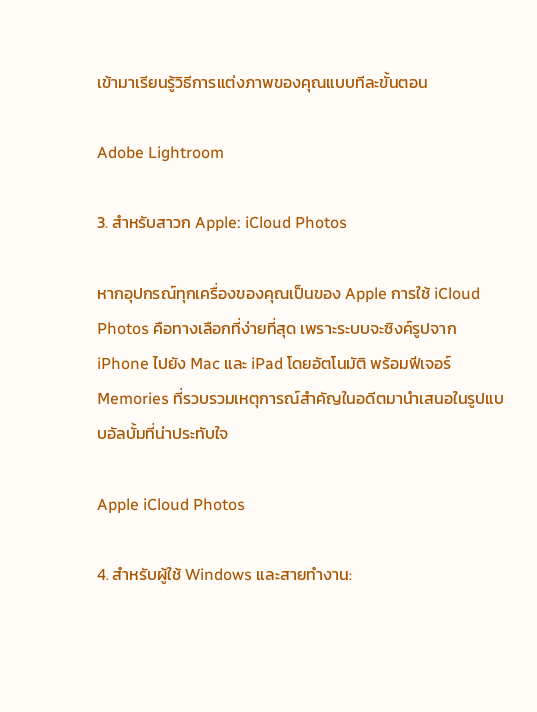เข้ามาเรียนรู้วิธีการแต่งภาพของคุณแบบทีละขั้นตอน

Adobe Lightroom

3. สำหรับสาวก Apple: iCloud Photos

หากอุปกรณ์ทุกเครื่องของคุณเป็นของ Apple การใช้ iCloud Photos คือทางเลือกที่ง่ายที่สุด เพราะระบบจะซิงค์รูปจาก iPhone ไปยัง Mac และ iPad โดยอัตโนมัติ พร้อมฟีเจอร์ Memories ที่รวบรวมเหตุการณ์สำคัญในอดีตมานำเสนอในรูปแบบอัลบั้มที่น่าประทับใจ

Apple iCloud Photos

4. สำหรับผู้ใช้ Windows และสายทำงาน: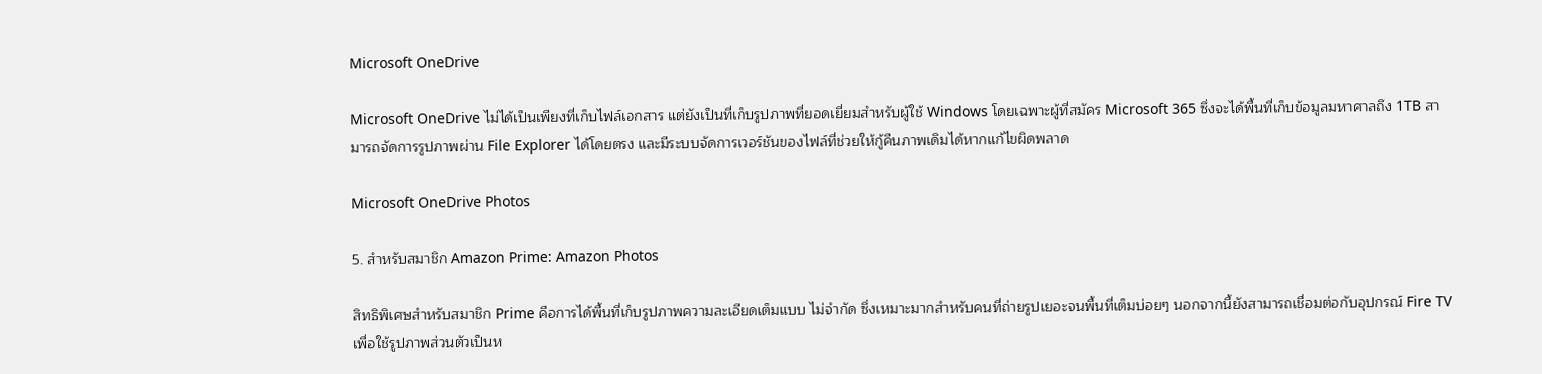Microsoft OneDrive

Microsoft OneDrive ไม่ได้เป็นเพียงที่เก็บไฟล์เอกสาร แต่ยังเป็นที่เก็บรูปภาพที่ยอดเยี่ยมสำหรับผู้ใช้ Windows โดยเฉพาะผู้ที่สมัคร Microsoft 365 ซึ่งจะได้พื้นที่เก็บข้อมูลมหาศาลถึง 1TB สามารถจัดการรูปภาพผ่าน File Explorer ได้โดยตรง และมีระบบจัดการเวอร์ชันของไฟล์ที่ช่วยให้กู้คืนภาพเดิมได้หากแก้ไขผิดพลาด

Microsoft OneDrive Photos

5. สำหรับสมาชิก Amazon Prime: Amazon Photos

สิทธิพิเศษสำหรับสมาชิก Prime คือการได้พื้นที่เก็บรูปภาพความละเอียดเต็มแบบ ไม่จำกัด ซึ่งเหมาะมากสำหรับคนที่ถ่ายรูปเยอะจนพื้นที่เต็มบ่อยๆ นอกจากนี้ยังสามารถเชื่อมต่อกับอุปกรณ์ Fire TV เพื่อใช้รูปภาพส่วนตัวเป็นห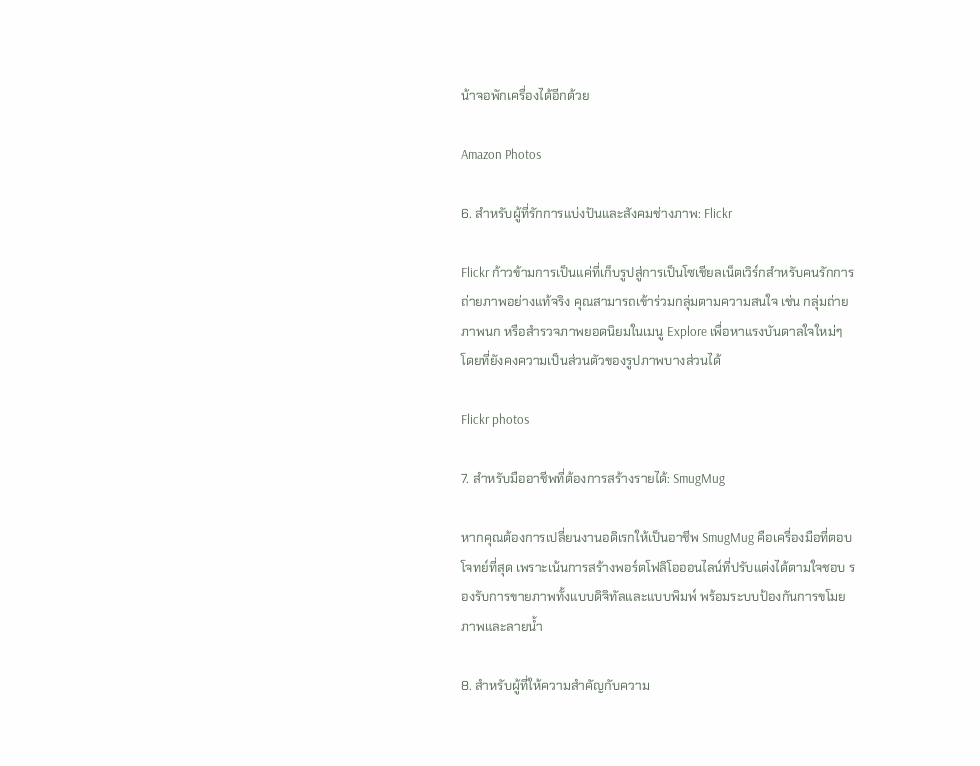น้าจอพักเครื่องได้อีกด้วย

Amazon Photos

6. สำหรับผู้ที่รักการแบ่งปันและสังคมช่างภาพ: Flickr

Flickr ก้าวข้ามการเป็นแค่ที่เก็บรูปสู่การเป็นโซเชียลเน็ตเวิร์กสำหรับคนรักการถ่ายภาพอย่างแท้จริง คุณสามารถเข้าร่วมกลุ่มตามความสนใจ เช่น กลุ่มถ่ายภาพนก หรือสำรวจภาพยอดนิยมในเมนู Explore เพื่อหาแรงบันดาลใจใหม่ๆ โดยที่ยังคงความเป็นส่วนตัวของรูปภาพบางส่วนได้

Flickr photos

7. สำหรับมืออาชีพที่ต้องการสร้างรายได้: SmugMug

หากคุณต้องการเปลี่ยนงานอดิเรกให้เป็นอาชีพ SmugMug คือเครื่องมือที่ตอบโจทย์ที่สุด เพราะเน้นการสร้างพอร์ตโฟลิโอออนไลน์ที่ปรับแต่งได้ตามใจชอบ รองรับการขายภาพทั้งแบบดิจิทัลและแบบพิมพ์ พร้อมระบบป้องกันการขโมยภาพและลายน้ำ

8. สำหรับผู้ที่ให้ความสำคัญกับความ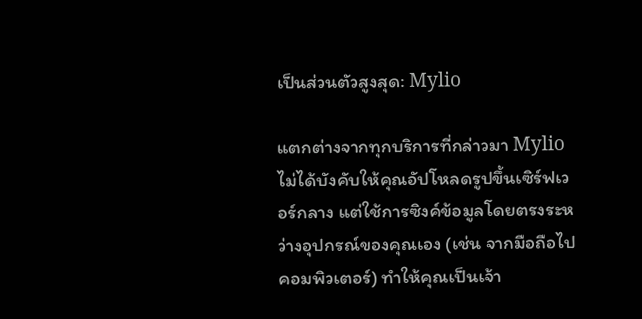เป็นส่วนตัวสูงสุด: Mylio

แตกต่างจากทุกบริการที่กล่าวมา Mylio ไม่ได้บังคับให้คุณอัปโหลดรูปขึ้นเซิร์ฟเวอร์กลาง แต่ใช้การซิงค์ข้อมูลโดยตรงระหว่างอุปกรณ์ของคุณเอง (เช่น จากมือถือไปคอมพิวเตอร์) ทำให้คุณเป็นเจ้า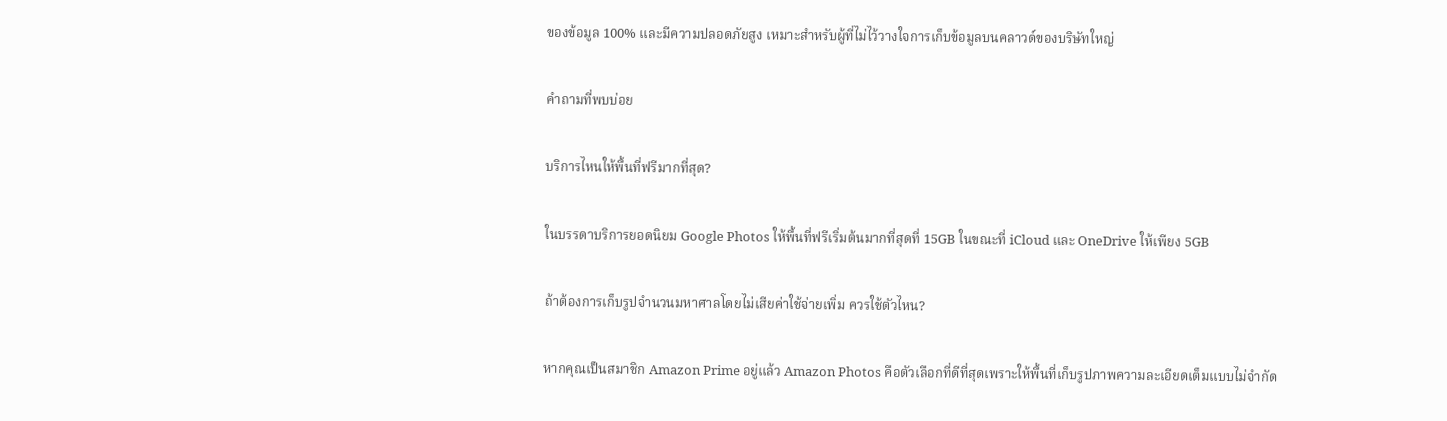ของข้อมูล 100% และมีความปลอดภัยสูง เหมาะสำหรับผู้ที่ไม่ไว้วางใจการเก็บข้อมูลบนคลาวด์ของบริษัทใหญ่

คำถามที่พบบ่อย

บริการไหนให้พื้นที่ฟรีมากที่สุด?

ในบรรดาบริการยอดนิยม Google Photos ให้พื้นที่ฟรีเริ่มต้นมากที่สุดที่ 15GB ในขณะที่ iCloud และ OneDrive ให้เพียง 5GB

ถ้าต้องการเก็บรูปจำนวนมหาศาลโดยไม่เสียค่าใช้จ่ายเพิ่ม ควรใช้ตัวไหน?

หากคุณเป็นสมาชิก Amazon Prime อยู่แล้ว Amazon Photos คือตัวเลือกที่ดีที่สุดเพราะให้พื้นที่เก็บรูปภาพความละเอียดเต็มแบบไม่จำกัด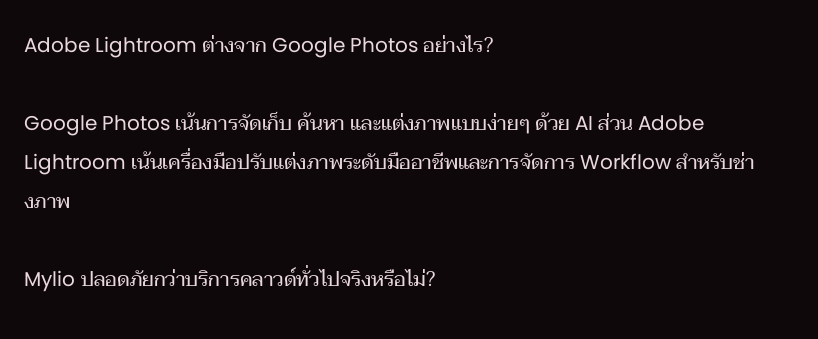Adobe Lightroom ต่างจาก Google Photos อย่างไร?

Google Photos เน้นการจัดเก็บ ค้นหา และแต่งภาพแบบง่ายๆ ด้วย AI ส่วน Adobe Lightroom เน้นเครื่องมือปรับแต่งภาพระดับมืออาชีพและการจัดการ Workflow สำหรับช่างภาพ

Mylio ปลอดภัยกว่าบริการคลาวด์ทั่วไปจริงหรือไม่?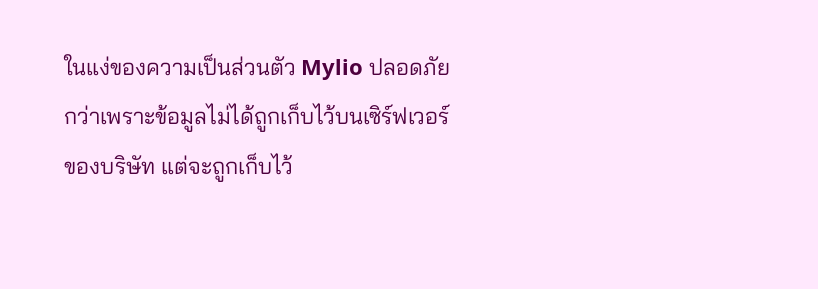ในแง่ของความเป็นส่วนตัว Mylio ปลอดภัยกว่าเพราะข้อมูลไม่ได้ถูกเก็บไว้บนเซิร์ฟเวอร์ของบริษัท แต่จะถูกเก็บไว้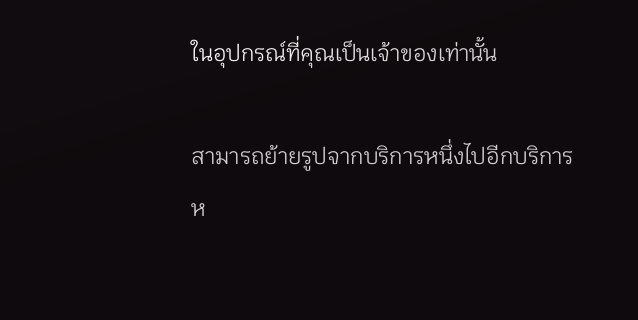ในอุปกรณ์ที่คุณเป็นเจ้าของเท่านั้น

สามารถย้ายรูปจากบริการหนึ่งไปอีกบริการห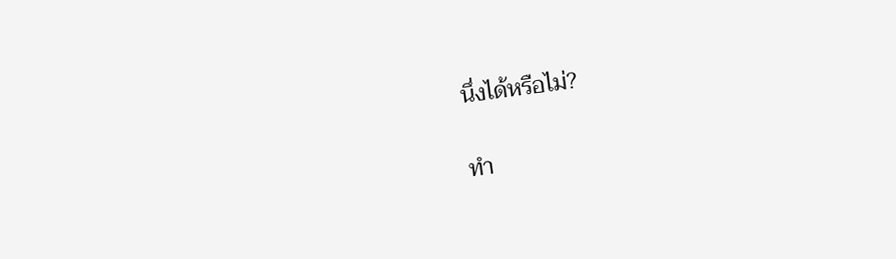นึ่งได้หรือไม่?

ทำ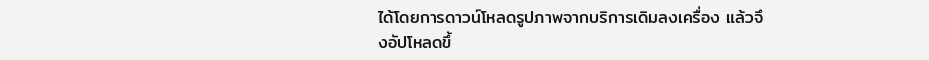ได้โดยการดาวน์โหลดรูปภาพจากบริการเดิมลงเครื่อง แล้วจึงอัปโหลดขึ้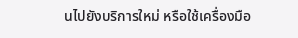นไปยังบริการใหม่ หรือใช้เครื่องมือ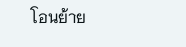โอนย้าย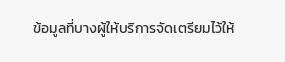ข้อมูลที่บางผู้ให้บริการจัดเตรียมไว้ให้